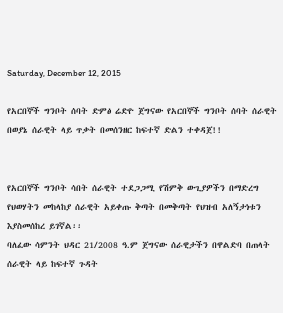Saturday, December 12, 2015

የአርበኞች ግንቦት ሰባት ድምፅ ሬድዮ ጀግናው የአርበኞች ግንቦት ሰባት ሰራዊት በወያኔ ሰራዊት ላይ ጥቃት በመሰንዘር ከፍተኛ ድልን ተቀዳጀ!!


የአርበኞች ግንቦት ሳበት ሰራዊት ተደጋጋሚ የሽምቅ ውጊያዎችን በማድረግ የህወሃትን መከላከያ ሰራዊት አይቀጡ ቅጣት በመቅጣት የህዝብ አለኝታነቱን እያስመሰከረ ይገኛል፡፡
ባለፈው ሳምንት ህዳር 21/2008 ዓ.ም ጀግናው ሰራዊታችን በዋልድባ በጠላት ሰራዊት ላይ ከፍተኛ ጉዳት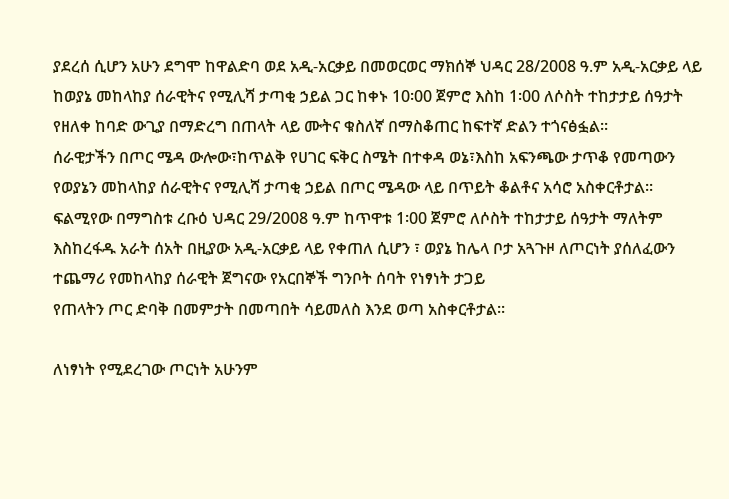ያደረሰ ሲሆን አሁን ደግሞ ከዋልድባ ወደ አዲ-አርቃይ በመወርወር ማክሰኞ ህዳር 28/2008 ዓ.ም አዲ-አርቃይ ላይ ከወያኔ መከላከያ ሰራዊትና የሚሊሻ ታጣቂ ኃይል ጋር ከቀኑ 10፡00 ጀምሮ እስከ 1፡00 ለሶስት ተከታታይ ሰዓታት የዘለቀ ከባድ ውጊያ በማድረግ በጠላት ላይ ሙትና ቁስለኛ በማስቆጠር ከፍተኛ ድልን ተጎናፅፏል፡፡
ሰራዊታችን በጦር ሜዳ ውሎው፣ከጥልቅ የሀገር ፍቅር ስሜት በተቀዳ ወኔ፣እስከ አፍንጫው ታጥቆ የመጣውን የወያኔን መከላከያ ሰራዊትና የሚሊሻ ታጣቂ ኃይል በጦር ሜዳው ላይ በጥይት ቆልቶና አሳሮ አስቀርቶታል፡፡
ፍልሚየው በማግስቱ ረቡዕ ህዳር 29/2008 ዓ.ም ከጥዋቱ 1፡00 ጀምሮ ለሶስት ተከታታይ ሰዓታት ማለትም እስከረፋዱ አራት ሰአት በዚያው አዲ-አርቃይ ላይ የቀጠለ ሲሆን ፣ ወያኔ ከሌላ ቦታ አጓጉዞ ለጦርነት ያሰለፈውን ተጨማሪ የመከላከያ ሰራዊት ጀግናው የአርበኞች ግንቦት ሰባት የነፃነት ታጋይ
የጠላትን ጦር ድባቅ በመምታት በመጣበት ሳይመለስ እንደ ወጣ አስቀርቶታል፡፡

ለነፃነት የሚደረገው ጦርነት አሁንም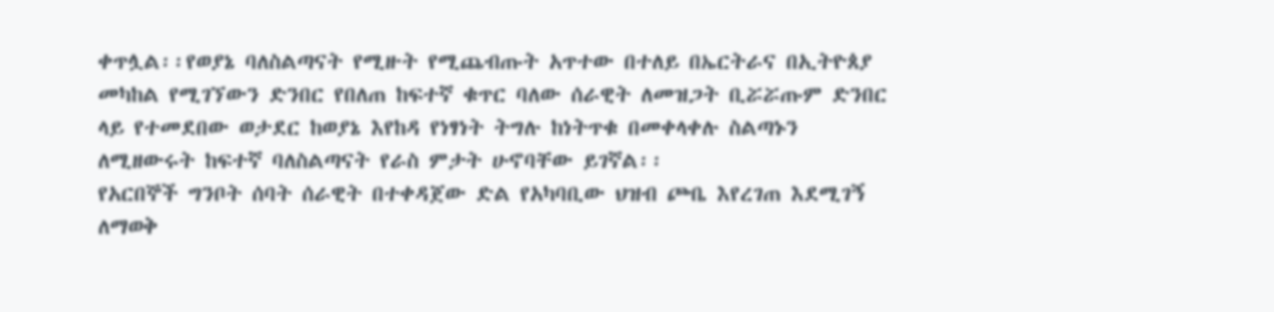ቀጥሏል፡፡የወያኔ ባለስልጣናት የሚዙት የሚጨብጡት አጥተው በተለይ በኤርትራና በኢትዮጰያ መካከል የሚገኘውን ድንበር የበለጠ ከፍተኛ ቁጥር ባለው ሰራዊት ለመዝጋት ቢሯሯጡም ድንበር ላይ የተመደበው ወታደር ከወያኔ እየከዳ የነፃነት ትግሉ ከነትጥቁ በመቀላቀሉ ስልጣኑን ለሚዘውሩት ከፍተኛ ባለስልጣናት የራስ ምታት ሁኖባቸው ይገኛል፡፡
የአርበኞች ግንቦት ሰባት ሰራዊት በተቀዳጀው ድል የአካባቢው ህዝብ ጮቤ እየረገጠ እደሚገኝ ለማወቅ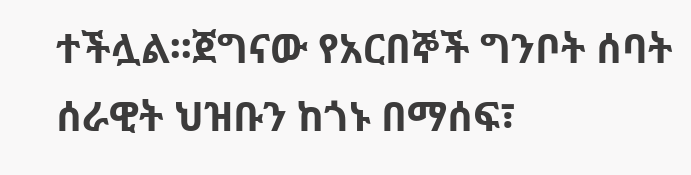ተችሏል፡፡ጀግናው የአርበኞች ግንቦት ሰባት ሰራዊት ህዝቡን ከጎኑ በማሰፍ፣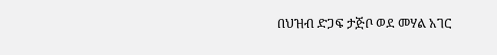በህዝብ ድጋፍ ታጅቦ ወደ መሃል አገር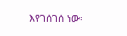እየገሰገሰ ነው፡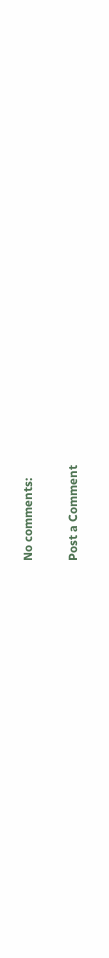No comments:

Post a Comment